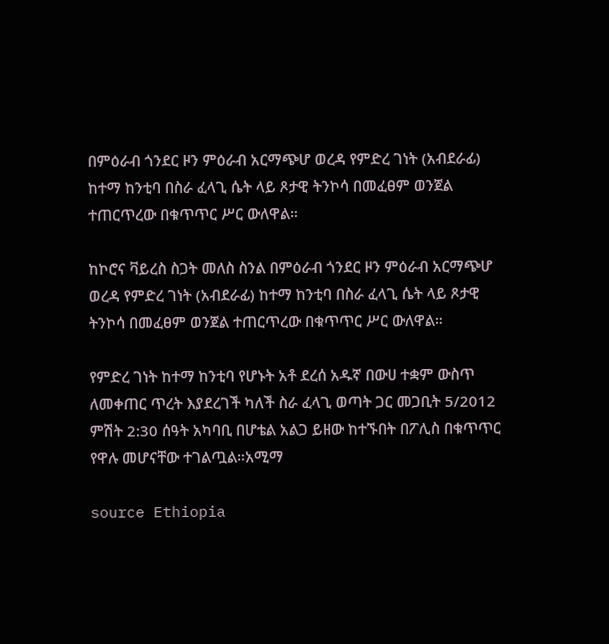በምዕራብ ጎንደር ዞን ምዕራብ አርማጭሆ ወረዳ የምድረ ገነት (አብደራፊ) ከተማ ከንቲባ በስራ ፈላጊ ሴት ላይ ጾታዊ ትንኮሳ በመፈፀም ወንጀል ተጠርጥረው በቁጥጥር ሥር ውለዋል።

ከኮሮና ቫይረስ ስጋት መለስ ስንል በምዕራብ ጎንደር ዞን ምዕራብ አርማጭሆ ወረዳ የምድረ ገነት (አብደራፊ) ከተማ ከንቲባ በስራ ፈላጊ ሴት ላይ ጾታዊ ትንኮሳ በመፈፀም ወንጀል ተጠርጥረው በቁጥጥር ሥር ውለዋል።

የምድረ ገነት ከተማ ከንቲባ የሆኑት አቶ ደረሰ አዱኛ በውሀ ተቋም ውስጥ ለመቀጠር ጥረት እያደረገች ካለች ስራ ፈላጊ ወጣት ጋር መጋቢት 5/2012 ምሽት 2:30 ሰዓት አካባቢ በሆቴል አልጋ ይዘው ከተኙበት በፖሊስ በቁጥጥር የዋሉ መሆናቸው ተገልጧል።አሚማ

source Ethiopia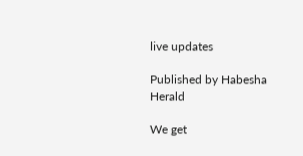live updates

Published by Habesha Herald

We get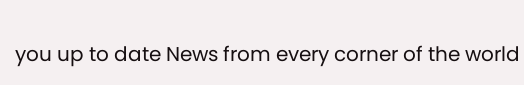you up to date News from every corner of the world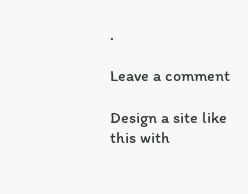.

Leave a comment

Design a site like this with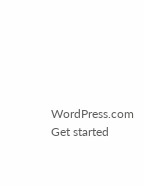WordPress.com
Get started